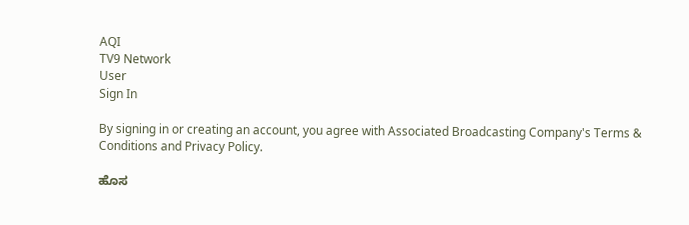AQI
TV9 Network
User
Sign In

By signing in or creating an account, you agree with Associated Broadcasting Company's Terms & Conditions and Privacy Policy.

ಹೊಸ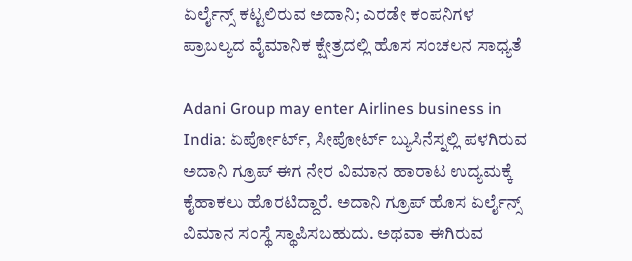ಏರ್ಲೈನ್ಸ್ ಕಟ್ಟಲಿರುವ ಅದಾನಿ; ಎರಡೇ ಕಂಪನಿಗಳ ಪ್ರಾಬಲ್ಯದ ವೈಮಾನಿಕ ಕ್ಷೇತ್ರದಲ್ಲಿ ಹೊಸ ಸಂಚಲನ ಸಾಧ್ಯತೆ

Adani Group may enter Airlines business in India: ಏರ್ಪೋರ್ಟ್, ಸೀಪೋರ್ಟ್ ಬ್ಯುಸಿನೆಸ್ನಲ್ಲಿ ಪಳಗಿರುವ ಅದಾನಿ ಗ್ರೂಪ್ ಈಗ ನೇರ ವಿಮಾನ ಹಾರಾಟ ಉದ್ಯಮಕ್ಕೆ ಕೈಹಾಕಲು ಹೊರಟಿದ್ದಾರೆ. ಅದಾನಿ ಗ್ರೂಪ್ ಹೊಸ ಏರ್ಲೈನ್ಸ್ ವಿಮಾನ ಸಂಸ್ಥೆ ಸ್ಥಾಪಿಸಬಹುದು. ಅಥವಾ ಈಗಿರುವ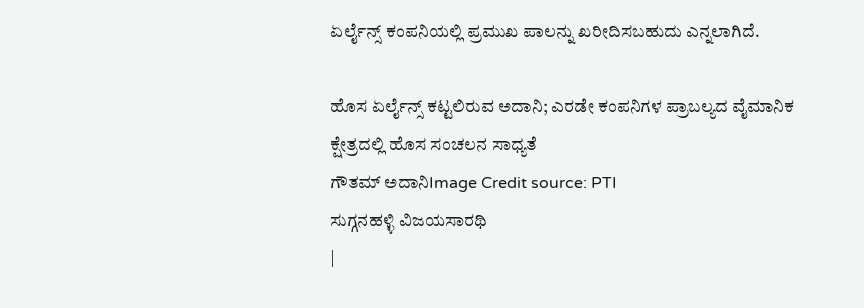ಏರ್ಲೈನ್ಸ್ ಕಂಪನಿಯಲ್ಲಿ ಪ್ರಮುಖ ಪಾಲನ್ನು ಖರೀದಿಸಬಹುದು ಎನ್ನಲಾಗಿದೆ.

ಹೊಸ ಏರ್ಲೈನ್ಸ್ ಕಟ್ಟಲಿರುವ ಅದಾನಿ; ಎರಡೇ ಕಂಪನಿಗಳ ಪ್ರಾಬಲ್ಯದ ವೈಮಾನಿಕ ಕ್ಷೇತ್ರದಲ್ಲಿ ಹೊಸ ಸಂಚಲನ ಸಾಧ್ಯತೆ
ಗೌತಮ್ ಅದಾನಿImage Credit source: PTI
ಸುಗ್ಗನಹಳ್ಳಿ ವಿಜಯಸಾರಥಿ
|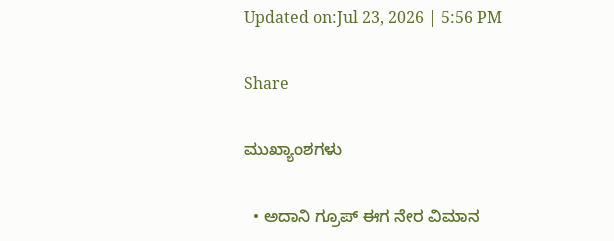Updated on:Jul 23, 2026 | 5:56 PM

Share

ಮುಖ್ಯಾಂಶಗಳು

  • ಅದಾನಿ ಗ್ರೂಪ್ ಈಗ ನೇರ ವಿಮಾನ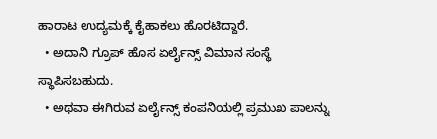ಹಾರಾಟ ಉದ್ಯಮಕ್ಕೆ ಕೈಹಾಕಲು ಹೊರಟಿದ್ದಾರೆ.
  • ಅದಾನಿ ಗ್ರೂಪ್ ಹೊಸ ಏರ್ಲೈನ್ಸ್ ವಿಮಾನ ಸಂಸ್ಥೆ ಸ್ಥಾಪಿಸಬಹುದು.
  • ಅಥವಾ ಈಗಿರುವ ಏರ್ಲೈನ್ಸ್ ಕಂಪನಿಯಲ್ಲಿ ಪ್ರಮುಖ ಪಾಲನ್ನು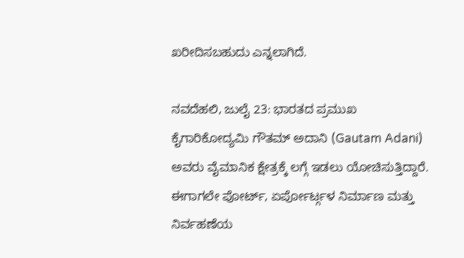ಖರೀದಿಸಬಹುದು ಎನ್ನಲಾಗಿದೆ.

ನವದೆಹಲಿ, ಜುಲೈ 23: ಭಾರತದ ಪ್ರಮುಖ ಕೈಗಾರಿಕೋದ್ಯಮಿ ಗೌತಮ್ ಅದಾನಿ (Gautam Adani) ಅವರು ವೈಮಾನಿಕ ಕ್ಷೇತ್ರಕ್ಕೆ ಲಗ್ಗೆ ಇಡಲು ಯೋಚಿಸುತ್ತಿದ್ದಾರೆ. ಈಗಾಗಲೇ ಪೋರ್ಟ್, ಏರ್ಪೋರ್ಟ್ಗಳ ನಿರ್ಮಾಣ ಮತ್ತು ನಿರ್ವಹಣೆಯ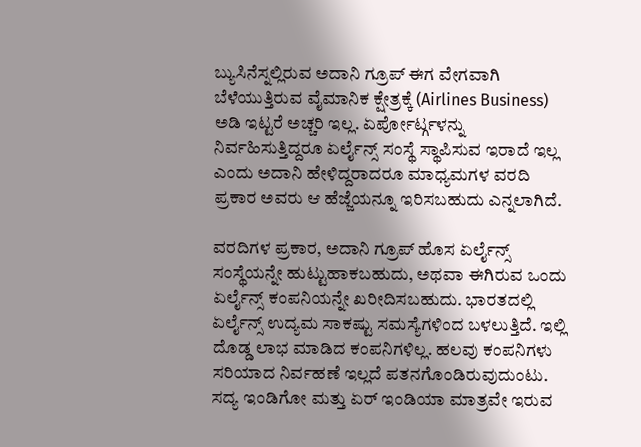ಬ್ಯುಸಿನೆಸ್ನಲ್ಲಿರುವ ಅದಾನಿ ಗ್ರೂಪ್ ಈಗ ವೇಗವಾಗಿ ಬೆಳೆಯುತ್ತಿರುವ ವೈಮಾನಿಕ ಕ್ಷೇತ್ರಕ್ಕೆ (Airlines Business) ಅಡಿ ಇಟ್ಟರೆ ಅಚ್ಚರಿ ಇಲ್ಲ. ಏರ್ಪೋರ್ಟ್ಗಳನ್ನು ನಿರ್ವಹಿಸುತ್ತಿದ್ದರೂ ಏರ್ಲೈನ್ಸ್ ಸಂಸ್ಥೆ ಸ್ಥಾಪಿಸುವ ಇರಾದೆ ಇಲ್ಲ ಎಂದು ಅದಾನಿ ಹೇಳಿದ್ದರಾದರೂ ಮಾಧ್ಯಮಗಳ ವರದಿ ಪ್ರಕಾರ ಅವರು ಆ ಹೆಜ್ಜೆಯನ್ನೂ ಇರಿಸಬಹುದು ಎನ್ನಲಾಗಿದೆ.

ವರದಿಗಳ ಪ್ರಕಾರ, ಅದಾನಿ ಗ್ರೂಪ್ ಹೊಸ ಏರ್ಲೈನ್ಸ್ ಸಂಸ್ಥೆಯನ್ನೇ ಹುಟ್ಟುಹಾಕಬಹುದು, ಅಥವಾ ಈಗಿರುವ ಒಂದು ಏರ್ಲೈನ್ಸ್ ಕಂಪನಿಯನ್ನೇ ಖರೀದಿಸಬಹುದು. ಭಾರತದಲ್ಲಿ ಏರ್ಲೈನ್ಸ್ ಉದ್ಯಮ ಸಾಕಷ್ಟು ಸಮಸ್ಯೆಗಳಿಂದ ಬಳಲುತ್ತಿದೆ. ಇಲ್ಲಿ ದೊಡ್ಡ ಲಾಭ ಮಾಡಿದ ಕಂಪನಿಗಳಿಲ್ಲ. ಹಲವು ಕಂಪನಿಗಳು ಸರಿಯಾದ ನಿರ್ವಹಣೆ ಇಲ್ಲದೆ ಪತನಗೊಂಡಿರುವುದುಂಟು. ಸದ್ಯ ಇಂಡಿಗೋ ಮತ್ತು ಏರ್ ಇಂಡಿಯಾ ಮಾತ್ರವೇ ಇರುವ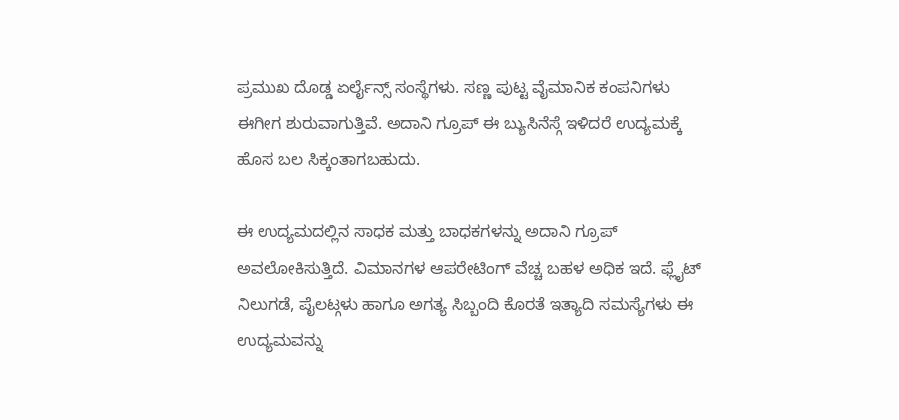ಪ್ರಮುಖ ದೊಡ್ಡ ಏರ್ಲೈನ್ಸ್ ಸಂಸ್ಥೆಗಳು. ಸಣ್ಣ ಪುಟ್ಟ ವೈಮಾನಿಕ ಕಂಪನಿಗಳು ಈಗೀಗ ಶುರುವಾಗುತ್ತಿವೆ. ಅದಾನಿ ಗ್ರೂಪ್ ಈ ಬ್ಯುಸಿನೆಸ್ಗೆ ಇಳಿದರೆ ಉದ್ಯಮಕ್ಕೆ ಹೊಸ ಬಲ ಸಿಕ್ಕಂತಾಗಬಹುದು.

ಈ ಉದ್ಯಮದಲ್ಲಿನ ಸಾಧಕ ಮತ್ತು ಬಾಧಕಗಳನ್ನು ಅದಾನಿ ಗ್ರೂಪ್ ಅವಲೋಕಿಸುತ್ತಿದೆ. ವಿಮಾನಗಳ ಆಪರೇಟಿಂಗ್ ವೆಚ್ಚ ಬಹಳ ಅಧಿಕ ಇದೆ. ಫ್ಲೈಟ್ ನಿಲುಗಡೆ, ಪೈಲಟ್ಗಳು ಹಾಗೂ ಅಗತ್ಯ ಸಿಬ್ಬಂದಿ ಕೊರತೆ ಇತ್ಯಾದಿ ಸಮಸ್ಯೆಗಳು ಈ ಉದ್ಯಮವನ್ನು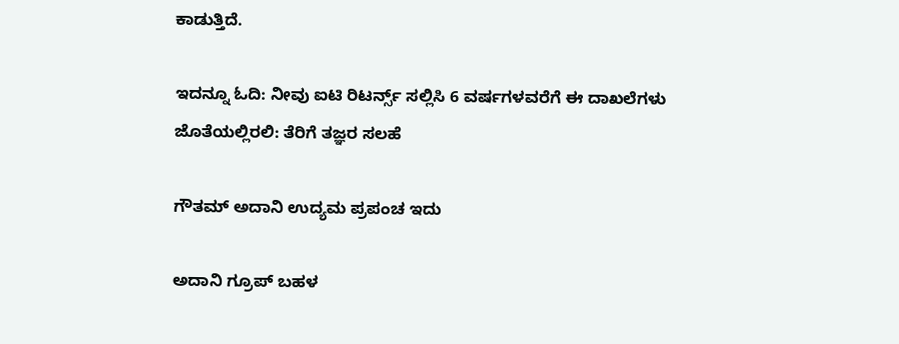ಕಾಡುತ್ತಿದೆ.

ಇದನ್ನೂ ಓದಿ: ನೀವು ಐಟಿ ರಿಟರ್ನ್ಸ್ ಸಲ್ಲಿಸಿ 6 ವರ್ಷಗಳವರೆಗೆ ಈ ದಾಖಲೆಗಳು ಜೊತೆಯಲ್ಲಿರಲಿ: ತೆರಿಗೆ ತಜ್ಞರ ಸಲಹೆ

ಗೌತಮ್ ಅದಾನಿ ಉದ್ಯಮ ಪ್ರಪಂಚ ಇದು

ಅದಾನಿ ಗ್ರೂಪ್ ಬಹಳ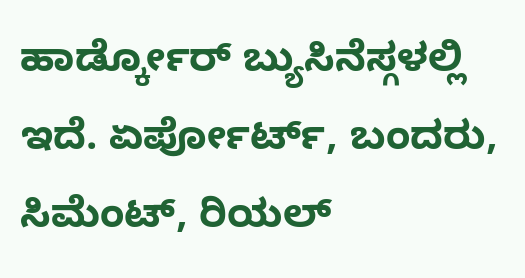ಹಾರ್ಡ್ಕೋರ್ ಬ್ಯುಸಿನೆಸ್ಗಳಲ್ಲಿ ಇದೆ. ಏರ್ಪೋರ್ಟ್, ಬಂದರು, ಸಿಮೆಂಟ್, ರಿಯಲ್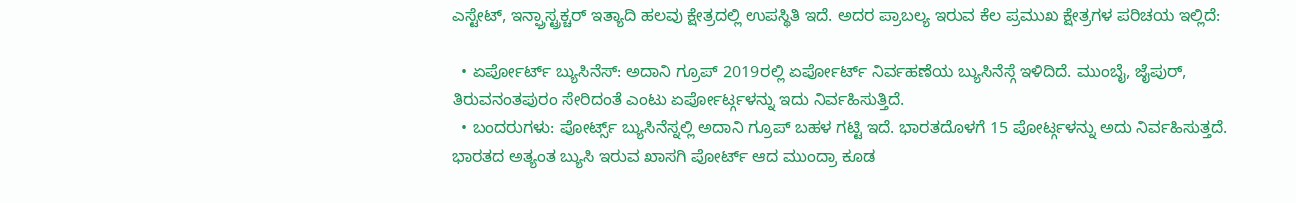ಎಸ್ಟೇಟ್, ಇನ್ಫ್ರಾಸ್ಟ್ರಕ್ಚರ್ ಇತ್ಯಾದಿ ಹಲವು ಕ್ಷೇತ್ರದಲ್ಲಿ ಉಪಸ್ಥಿತಿ ಇದೆ. ಅದರ ಪ್ರಾಬಲ್ಯ ಇರುವ ಕೆಲ ಪ್ರಮುಖ ಕ್ಷೇತ್ರಗಳ ಪರಿಚಯ ಇಲ್ಲಿದೆ:

  • ಏರ್ಪೋರ್ಟ್ ಬ್ಯುಸಿನೆಸ್: ಅದಾನಿ ಗ್ರೂಪ್ 2019ರಲ್ಲಿ ಏರ್ಪೋರ್ಟ್ ನಿರ್ವಹಣೆಯ ಬ್ಯುಸಿನೆಸ್ಗೆ ಇಳಿದಿದೆ. ಮುಂಬೈ, ಜೈಪುರ್, ತಿರುವನಂತಪುರಂ ಸೇರಿದಂತೆ ಎಂಟು ಏರ್ಪೋರ್ಟ್ಗಳನ್ನು ಇದು ನಿರ್ವಹಿಸುತ್ತಿದೆ.
  • ಬಂದರುಗಳು: ಪೋರ್ಟ್ಸ್ ಬ್ಯುಸಿನೆಸ್ನಲ್ಲಿ ಅದಾನಿ ಗ್ರೂಪ್ ಬಹಳ ಗಟ್ಟಿ ಇದೆ. ಭಾರತದೊಳಗೆ 15 ಪೋರ್ಟ್ಗಳನ್ನು ಅದು ನಿರ್ವಹಿಸುತ್ತದೆ. ಭಾರತದ ಅತ್ಯಂತ ಬ್ಯುಸಿ ಇರುವ ಖಾಸಗಿ ಪೋರ್ಟ್ ಆದ ಮುಂದ್ರಾ ಕೂಡ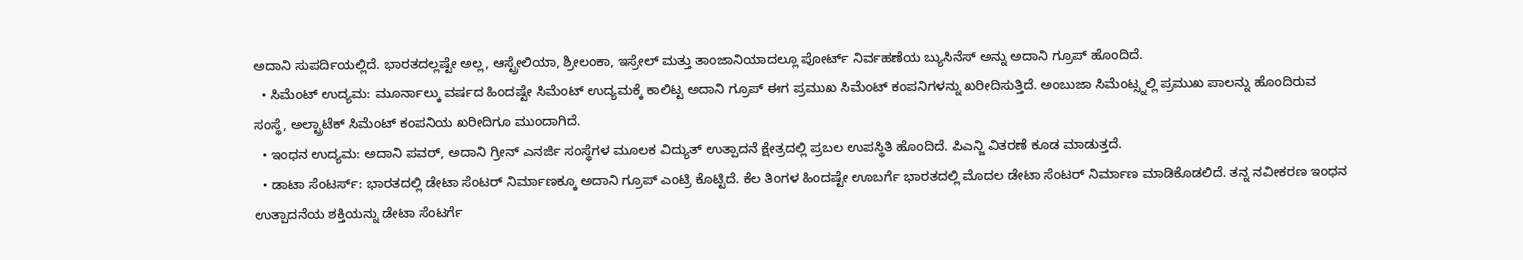ಅದಾನಿ ಸುಪರ್ದಿಯಲ್ಲಿದೆ. ಭಾರತದಲ್ಲಷ್ಟೇ ಅಲ್ಲ, ಆಸ್ಟ್ರೇಲಿಯಾ, ಶ್ರೀಲಂಕಾ, ಇಸ್ರೇಲ್ ಮತ್ತು ತಾಂಜಾನಿಯಾದಲ್ಲೂ ಪೋರ್ಟ್ ನಿರ್ವಹಣೆಯ ಬ್ಯುಸಿನೆಸ್ ಅನ್ನು ಅದಾನಿ ಗ್ರೂಪ್ ಹೊಂದಿದೆ.
  • ಸಿಮೆಂಟ್ ಉದ್ಯಮ: ಮೂರ್ನಾಲ್ಕು ವರ್ಷದ ಹಿಂದಷ್ಟೇ ಸಿಮೆಂಟ್ ಉದ್ಯಮಕ್ಕೆ ಕಾಲಿಟ್ಟ ಅದಾನಿ ಗ್ರೂಪ್ ಈಗ ಪ್ರಮುಖ ಸಿಮೆಂಟ್ ಕಂಪನಿಗಳನ್ನು ಖರೀದಿಸುತ್ತಿದೆ. ಅಂಬುಜಾ ಸಿಮೆಂಟ್ಸ್ನಲ್ಲಿ ಪ್ರಮುಖ ಪಾಲನ್ನು ಹೊಂದಿರುವ ಸಂಸ್ಥೆ, ಅಲ್ಟ್ರಾಟೆಕ್ ಸಿಮೆಂಟ್ ಕಂಪನಿಯ ಖರೀದಿಗೂ ಮುಂದಾಗಿದೆ.
  • ಇಂಧನ ಉದ್ಯಮ: ಅದಾನಿ ಪವರ್, ಅದಾನಿ ಗ್ರೀನ್ ಎನರ್ಜಿ ಸಂಸ್ಥೆಗಳ ಮೂಲಕ ವಿದ್ಯುತ್ ಉತ್ಪಾದನೆ ಕ್ಷೇತ್ರದಲ್ಲಿ ಪ್ರಬಲ ಉಪಸ್ಥಿತಿ ಹೊಂದಿದೆ. ಪಿಎನ್ಜಿ ವಿತರಣೆ ಕೂಡ ಮಾಡುತ್ತದೆ.
  • ಡಾಟಾ ಸೆಂಟರ್ಸ್: ಭಾರತದಲ್ಲಿ ಡೇಟಾ ಸೆಂಟರ್ ನಿರ್ಮಾಣಕ್ಕೂ ಅದಾನಿ ಗ್ರೂಪ್ ಎಂಟ್ರಿ ಕೊಟ್ಟಿದೆ. ಕೆಲ ತಿಂಗಳ ಹಿಂದಷ್ಟೇ ಊಬರ್ಗೆ ಭಾರತದಲ್ಲಿ ಮೊದಲ ಡೇಟಾ ಸೆಂಟರ್ ನಿರ್ಮಾಣ ಮಾಡಿಕೊಡಲಿದೆ. ತನ್ನ ನವೀಕರಣ ಇಂಧನ ಉತ್ಪಾದನೆಯ ಶಕ್ತಿಯನ್ನು ಡೇಟಾ ಸೆಂಟರ್ಗೆ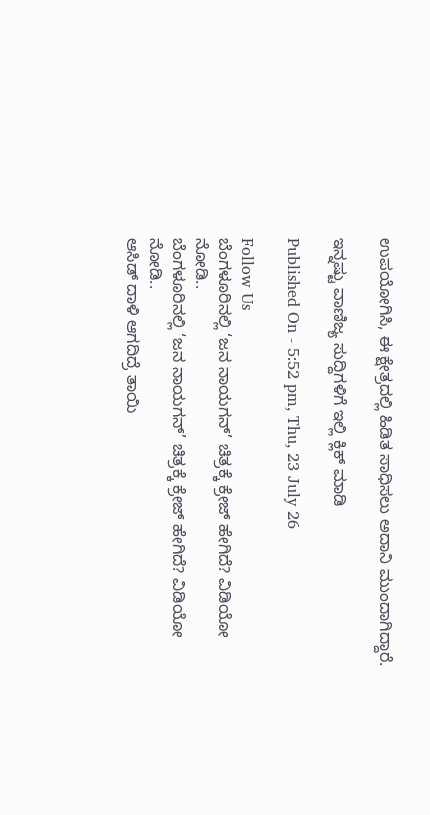ಉಪಯೋಗಿಸಿ, ಈ ಕ್ಷೇತ್ರದಲ್ಲಿ ಹಿಡಿತ ಸಾಧಿಸಲು ಅದಾನಿ ಮುಂದಾಗಿದ್ದಾರೆ.

ಇನ್ನಷ್ಟು ವಾಣಿಜ್ಯ ಸುದ್ದಿಗಳಿಗೆ ಇಲ್ಲಿ ಕ್ಲಿಕ್ ಮಾಡಿ

Published On - 5:52 pm, Thu, 23 July 26

Follow Us
ಬೆಂಗಳೂರಿನಲ್ಲಿ ‘ಜನ ನಾಯಗನ್’ ಚಿತ್ರಕ್ಕೆ ಕ್ರೇಜ್ ಹೇಗಿದೆ? ವಿಡಿಯೋ ನೋಡಿ..
ಬೆಂಗಳೂರಿನಲ್ಲಿ ‘ಜನ ನಾಯಗನ್’ ಚಿತ್ರಕ್ಕೆ ಕ್ರೇಜ್ ಹೇಗಿದೆ? ವಿಡಿಯೋ ನೋಡಿ..
ಆಸಿಡ್ ದಾಳಿ ಆಗದಿದ್ರೆ ತಾಯಿ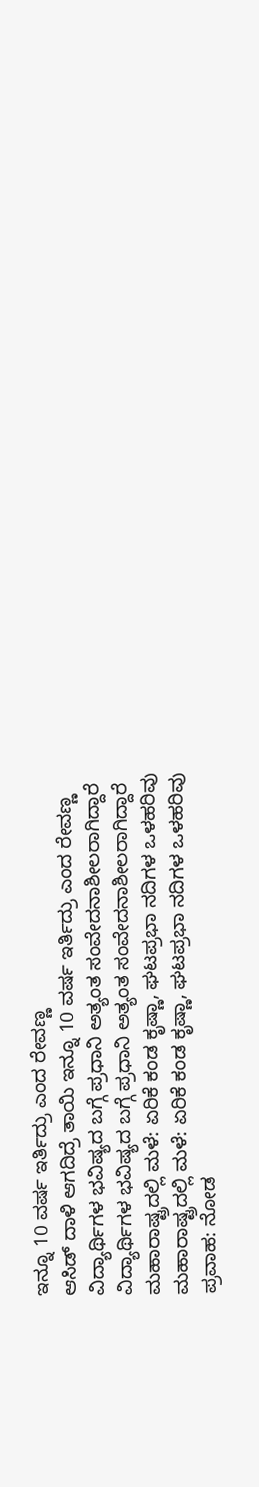ಇನ್ನೂ 10 ವರ್ಷ ಇರ್ತಿದ್ರು ಎಂದ ರೇವಣ್ಣ
ಆಸಿಡ್ ದಾಳಿ ಆಗದಿದ್ರೆ ತಾಯಿ ಇನ್ನೂ 10 ವರ್ಷ ಇರ್ತಿದ್ರು ಎಂದ ರೇವಣ್ಣ
ವಿದ್ಯಾರ್ಥಿಗಳ ಭವಿಷ್ಯದ ಬಗ್ಗೆ ಪ್ರಧಾನಿ ಅತ್ಯಂತ ಸಂವೇದನಾಶೀಲರಾಗಿದ್ದಾರೆ
ವಿದ್ಯಾರ್ಥಿಗಳ ಭವಿಷ್ಯದ ಬಗ್ಗೆ ಪ್ರಧಾನಿ ಅತ್ಯಂತ ಸಂವೇದನಾಶೀಲರಾಗಿದ್ದಾರೆ
ಮಹಾರಾಷ್ಟ್ರದಲ್ಲಿ ಮಳೆ: ಏರಿಕೆ ಕಂಡ ಕೃಷ್ಣಾ, ಘಟಪ್ರಭಾ ನದಿಗಳ ಒಳಹರಿವು
ಮಹಾರಾಷ್ಟ್ರದಲ್ಲಿ ಮಳೆ: ಏರಿಕೆ ಕಂಡ ಕೃಷ್ಣಾ, ಘಟಪ್ರಭಾ ನದಿಗಳ ಒಳಹರಿವು
ಪ್ರವಾಹ: ನೋಡ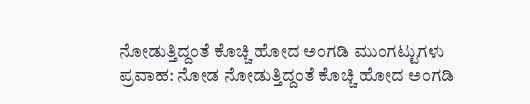ನೋಡುತ್ತಿದ್ದಂತೆ ಕೊಚ್ಚಿ ಹೋದ ಅಂಗಡಿ ಮುಂಗಟ್ಟುಗಳು
ಪ್ರವಾಹ: ನೋಡ ನೋಡುತ್ತಿದ್ದಂತೆ ಕೊಚ್ಚಿ ಹೋದ ಅಂಗಡಿ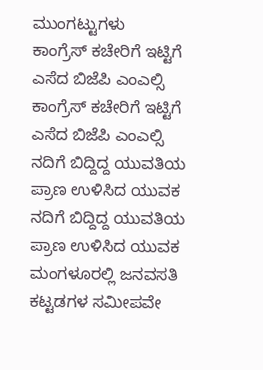ಮುಂಗಟ್ಟುಗಳು
ಕಾಂಗ್ರೆಸ್ ಕಚೇರಿಗೆ ಇಟ್ಟಿಗೆ ಎಸೆದ ಬಿಜೆಪಿ ಎಂಎಲ್ಸಿ
ಕಾಂಗ್ರೆಸ್ ಕಚೇರಿಗೆ ಇಟ್ಟಿಗೆ ಎಸೆದ ಬಿಜೆಪಿ ಎಂಎಲ್ಸಿ
ನದಿಗೆ ಬಿದ್ದಿದ್ದ ಯುವತಿಯ ಪ್ರಾಣ ಉಳಿಸಿದ ಯುವಕ
ನದಿಗೆ ಬಿದ್ದಿದ್ದ ಯುವತಿಯ ಪ್ರಾಣ ಉಳಿಸಿದ ಯುವಕ
ಮಂಗಳೂರಲ್ಲಿ ಜನವಸತಿ ಕಟ್ಟಡಗಳ ಸಮೀಪವೇ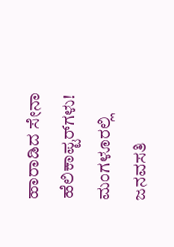ಹಾರಾಡಿದ ಸೇನಾ ಹೆಲಿಕಾಪ್ಟರ್‌ಗಳು!
ಮಂಗಳೂರಲ್ಲಿ ಜನವಸತಿ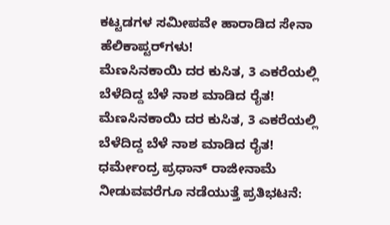ಕಟ್ಟಡಗಳ ಸಮೀಪವೇ ಹಾರಾಡಿದ ಸೇನಾ ಹೆಲಿಕಾಪ್ಟರ್‌ಗಳು!
ಮೆಣಸಿನಕಾಯಿ ದರ ಕುಸಿತ, 3 ಎಕರೆಯಲ್ಲಿ ಬೆಳೆದಿದ್ದ ಬೆಳೆ ನಾಶ ಮಾಡಿದ ರೈತ!
ಮೆಣಸಿನಕಾಯಿ ದರ ಕುಸಿತ, 3 ಎಕರೆಯಲ್ಲಿ ಬೆಳೆದಿದ್ದ ಬೆಳೆ ನಾಶ ಮಾಡಿದ ರೈತ!
ಧರ್ಮೇಂದ್ರ ಪ್ರಧಾನ್ ರಾಜೀನಾಮೆ ನೀಡುವವರೆಗೂ ನಡೆಯುತ್ತೆ ಪ್ರತಿಭಟನೆ: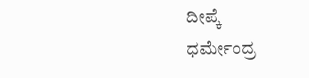ದೀಪ್ಕೆ
ಧರ್ಮೇಂದ್ರ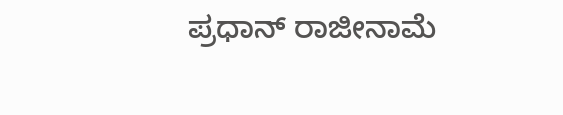ಪ್ರಧಾನ್ ರಾಜೀನಾಮೆ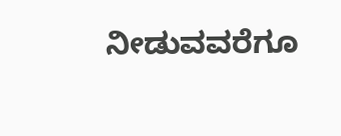ನೀಡುವವರೆಗೂ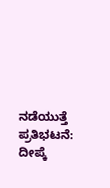ನಡೆಯುತ್ತೆ ಪ್ರತಿಭಟನೆ: ದೀಪ್ಕೆ